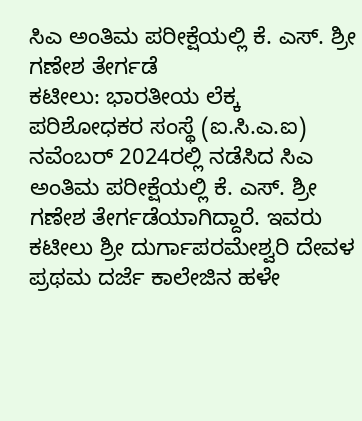ಸಿಎ ಅಂತಿಮ ಪರೀಕ್ಷೆಯಲ್ಲಿ ಕೆ. ಎಸ್. ಶ್ರೀ ಗಣೇಶ ತೇರ್ಗಡೆ
ಕಟೀಲು: ಭಾರತೀಯ ಲೆಕ್ಕ ಪರಿಶೋಧಕರ ಸಂಸ್ಥೆ (ಐ.ಸಿ.ಎ.ಐ) ನವೆಂಬರ್ 2024ರಲ್ಲಿ ನಡೆಸಿದ ಸಿಎ ಅಂತಿಮ ಪರೀಕ್ಷೆಯಲ್ಲಿ ಕೆ. ಎಸ್. ಶ್ರೀ ಗಣೇಶ ತೇರ್ಗಡೆಯಾಗಿದ್ದಾರೆ. ಇವರು ಕಟೀಲು ಶ್ರೀ ದುರ್ಗಾಪರಮೇಶ್ವರಿ ದೇವಳ ಪ್ರಥಮ ದರ್ಜೆ ಕಾಲೇಜಿನ ಹಳೇ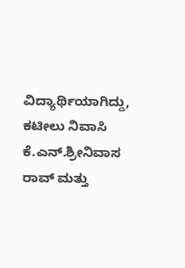ವಿದ್ಯಾರ್ಥಿಯಾಗಿದ್ದು, ಕಟೀಲು ನಿವಾಸಿ ಕೆ.ಎನ್.ಶ್ರೀನಿವಾಸ ರಾವ್ ಮತ್ತು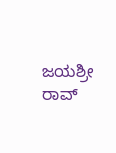ಜಯಶ್ರೀ ರಾವ್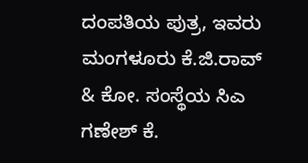ದಂಪತಿಯ ಪುತ್ರ, ಇವರು ಮಂಗಳೂರು ಕೆ.ಜಿ.ರಾವ್ & ಕೋ. ಸಂಸ್ಥೆಯ ಸಿಎ ಗಣೇಶ್ ಕೆ.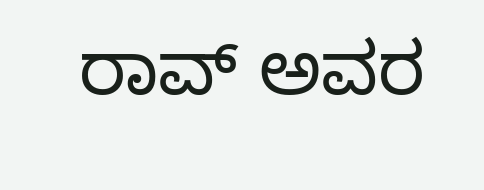ರಾವ್ ಅವರ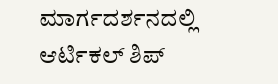ಮಾರ್ಗದರ್ಶನದಲ್ಲಿ ಆರ್ಟಿಕಲ್ ಶಿಪ್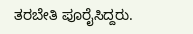ತರಬೇತಿ ಪೂರೈಸಿದ್ದರು.